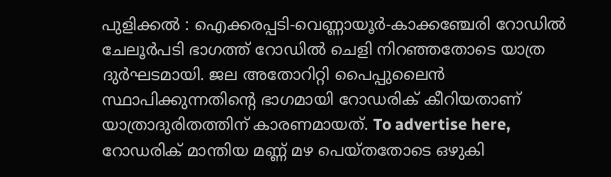പുളിക്കൽ : ഐക്കരപ്പടി-വെണ്ണായൂർ-കാക്കഞ്ചേരി റോഡിൽ ചേലൂർപടി ഭാഗത്ത് റോഡിൽ ചെളി നിറഞ്ഞതോടെ യാത്ര ദുർഘടമായി. ജല അതോറിറ്റി പൈപ്പുലൈൻ സ്ഥാപിക്കുന്നതിന്റെ ഭാഗമായി റോഡരിക് കീറിയതാണ് യാത്രാദുരിതത്തിന് കാരണമായത്. To advertise here, റോഡരിക് മാന്തിയ മണ്ണ് മഴ പെയ്തതോടെ ഒഴുകി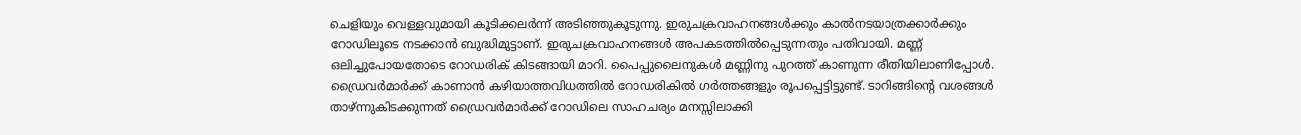ചെളിയും വെള്ളവുമായി കൂടിക്കലർന്ന് അടിഞ്ഞുകൂടുന്നു. ഇരുചക്രവാഹനങ്ങൾക്കും കാൽനടയാത്രക്കാർക്കും റോഡിലൂടെ നടക്കാൻ ബുദ്ധിമുട്ടാണ്. ഇരുചക്രവാഹനങ്ങൾ അപകടത്തിൽപ്പെടുന്നതും പതിവായി. മണ്ണ് ഒലിച്ചുപോയതോടെ റോഡരിക് കിടങ്ങായി മാറി. പൈപ്പുലൈനുകൾ മണ്ണിനു പുറത്ത് കാണുന്ന രീതിയിലാണിപ്പോൾ. ഡ്രൈവർമാർക്ക് കാണാൻ കഴിയാത്തവിധത്തിൽ റോഡരികിൽ ഗർത്തങ്ങളും രൂപപ്പെട്ടിട്ടുണ്ട്. ടാറിങ്ങിന്റെ വശങ്ങൾ താഴ്ന്നുകിടക്കുന്നത് ഡ്രൈവർമാർക്ക് റോഡിലെ സാഹചര്യം മനസ്സിലാക്കി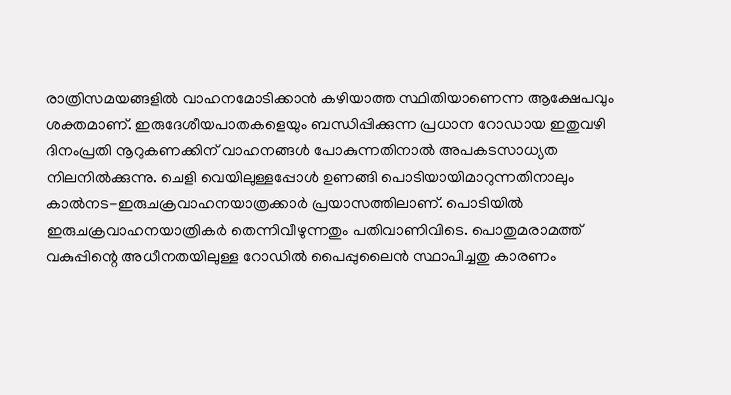രാത്രിസമയങ്ങളിൽ വാഹനമോടിക്കാൻ കഴിയാത്ത സ്ഥിതിയാണെന്ന ആക്ഷേപവും ശക്തമാണ്. ഇരുദേശീയപാതകളെയും ബന്ധിപ്പിക്കുന്ന പ്രധാന റോഡായ ഇതുവഴി ദിനംപ്രതി നൂറുകണക്കിന് വാഹനങ്ങൾ പോകുന്നതിനാൽ അപകടസാധ്യത നിലനിൽക്കുന്നു. ചെളി വെയിലുള്ളപ്പോൾ ഉണങ്ങി പൊടിയായിമാറുന്നതിനാലും കാൽനട-ഇരുചക്രവാഹനയാത്രക്കാർ പ്രയാസത്തിലാണ്. പൊടിയിൽ ഇരുചക്രവാഹനയാത്രികർ തെന്നിവീഴുന്നതും പതിവാണിവിടെ. പൊതുമരാമത്ത് വകുപ്പിന്റെ അധീനതയിലുള്ള റോഡിൽ പൈപ്പുലൈൻ സ്ഥാപിച്ചതു കാരണം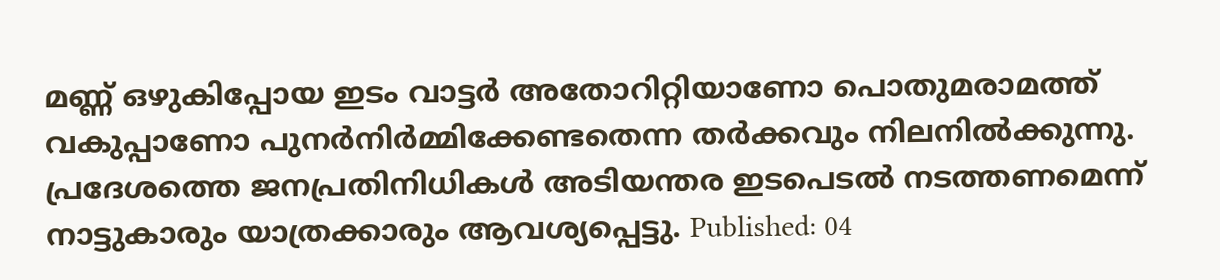മണ്ണ് ഒഴുകിപ്പോയ ഇടം വാട്ടർ അതോറിറ്റിയാണോ പൊതുമരാമത്ത് വകുപ്പാണോ പുനർനിർമ്മിക്കേണ്ടതെന്ന തർക്കവും നിലനിൽക്കുന്നു. പ്രദേശത്തെ ജനപ്രതിനിധികൾ അടിയന്തര ഇടപെടൽ നടത്തണമെന്ന് നാട്ടുകാരും യാത്രക്കാരും ആവശ്യപ്പെട്ടു. Published: 04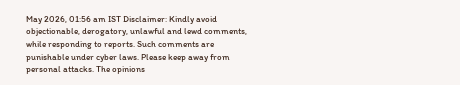May 2026, 01:56 am IST Disclaimer: Kindly avoid objectionable, derogatory, unlawful and lewd comments, while responding to reports. Such comments are punishable under cyber laws. Please keep away from personal attacks. The opinions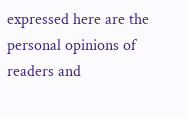expressed here are the personal opinions of readers and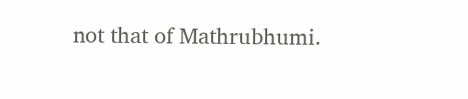not that of Mathrubhumi.